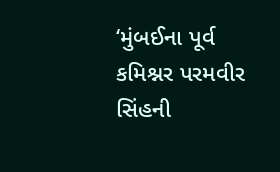‘મુંબઈના પૂર્વ કમિશ્નર પરમવીર સિંહની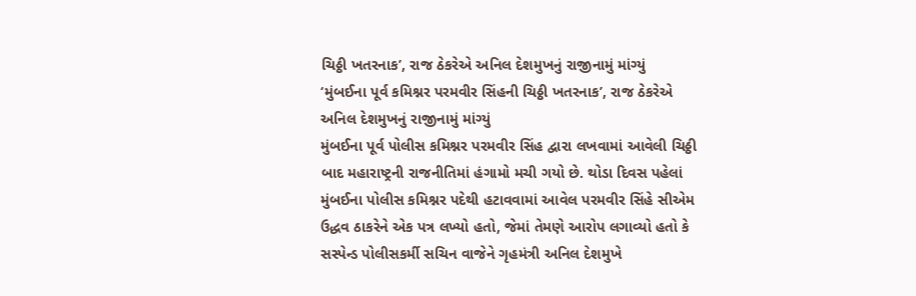ચિઠ્ઠી ખતરનાક’, રાજ ઠેકરેએ અનિલ દેશમુખનું રાજીનામું માંગ્યું
‘મુંબઈના પૂર્વ કમિશ્નર પરમવીર સિંહની ચિઠ્ઠી ખતરનાક’, રાજ ઠેકરેએ અનિલ દેશમુખનું રાજીનામું માંગ્યું
મુંબઈના પૂર્વ પોલીસ કમિશ્નર પરમવીર સિંહ દ્વારા લખવામાં આવેલી ચિઠ્ઠી બાદ મહારાષ્ટ્રની રાજનીતિમાં હંગામો મચી ગયો છે. થોડા દિવસ પહેલાં મુંબઈના પોલીસ કમિશ્નર પદેથી હટાવવામાં આવેલ પરમવીર સિંહે સીએમ ઉદ્ધવ ઠાકરેને એક પત્ર લખ્યો હતો, જેમાં તેમણે આરોપ લગાવ્યો હતો કે સસ્પેન્ડ પોલીસકર્મી સચિન વાજેને ગૃહમંત્રી અનિલ દેશમુખે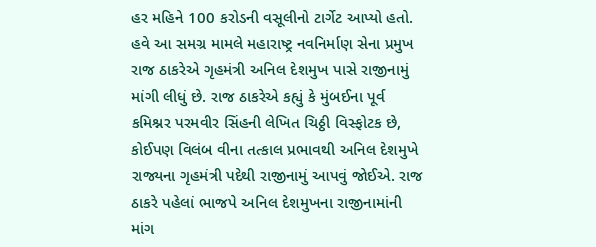હર મહિને 100 કરોડની વસૂલીનો ટાર્ગેટ આપ્યો હતો. હવે આ સમગ્ર મામલે મહારાષ્ટ્ર નવનિર્માણ સેના પ્રમુખ રાજ ઠાકરેએ ગૃહમંત્રી અનિલ દેશમુખ પાસે રાજીનામું માંગી લીધું છે. રાજ ઠાકરેએ કહ્યું કે મુંબઈના પૂર્વ કમિશ્નર પરમવીર સિંહની લેખિત ચિઠ્ઠી વિસ્ફોટક છે, કોઈપણ વિલંબ વીના તત્કાલ પ્રભાવથી અનિલ દેશમુખે રાજ્યના ગૃહમંત્રી પદેથી રાજીનામું આપવું જોઈએ. રાજ ઠાકરે પહેલાં ભાજપે અનિલ દેશમુખના રાજીનામાંની માંગ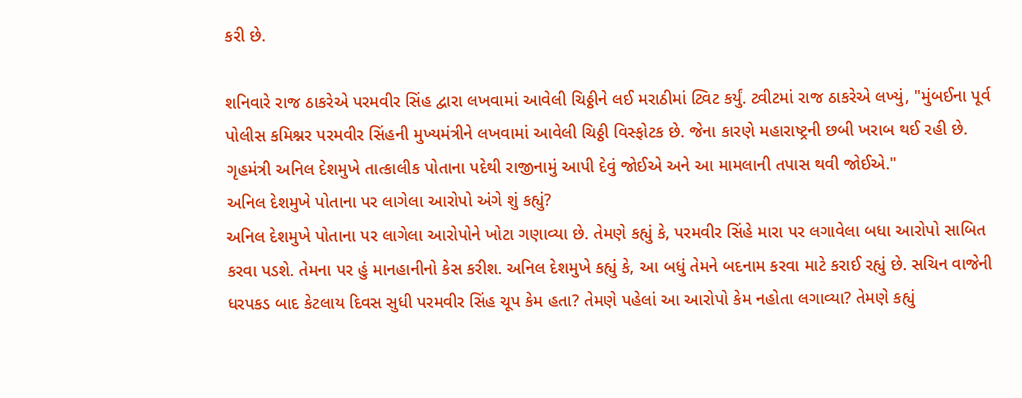કરી છે.

શનિવારે રાજ ઠાકરેએ પરમવીર સિંહ દ્વારા લખવામાં આવેલી ચિઠ્ઠીને લઈ મરાઠીમાં ટ્વિટ કર્યું. ટ્વીટમાં રાજ ઠાકરેએ લખ્યું, "મુંબઈના પૂર્વ પોલીસ કમિશ્નર પરમવીર સિંહની મુખ્યમંત્રીને લખવામાં આવેલી ચિઠ્ઠી વિસ્ફોટક છે. જેના કારણે મહારાષ્ટ્રની છબી ખરાબ થઈ રહી છે. ગૃહમંત્રી અનિલ દેશમુખે તાત્કાલીક પોતાના પદેથી રાજીનામું આપી દેવું જોઈએ અને આ મામલાની તપાસ થવી જોઈએ."
અનિલ દેશમુખે પોતાના પર લાગેલા આરોપો અંગે શું કહ્યું?
અનિલ દેશમુખે પોતાના પર લાગેલા આરોપોને ખોટા ગણાવ્યા છે. તેમણે કહ્યું કે, પરમવીર સિંહે મારા પર લગાવેલા બધા આરોપો સાબિત કરવા પડશે. તેમના પર હું માનહાનીનો કેસ કરીશ. અનિલ દેશમુખે કહ્યું કે, આ બધું તેમને બદનામ કરવા માટે કરાઈ રહ્યું છે. સચિન વાજેની ધરપકડ બાદ કેટલાય દિવસ સુધી પરમવીર સિંહ ચૂપ કેમ હતા? તેમણે પહેલાં આ આરોપો કેમ નહોતા લગાવ્યા? તેમણે કહ્યું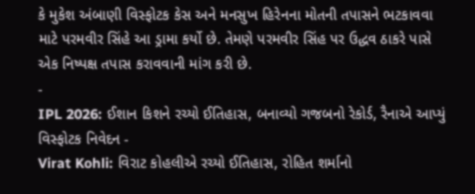કે મુકેશ અંબાણી વિસ્ફોટક કેસ અને મનસુખ હિરેનના મોતની તપાસને ભટકાવવા માટે પરમવીર સિંહે આ ડ્રામા કર્યો છે. તેમણે પરમવીર સિંહ પર ઉદ્ધવ ઠાકરે પાસે એક નિષ્પક્ષ તપાસ કરાવવાની માંગ કરી છે.
-
IPL 2026: ઈશાન કિશને રચ્યો ઈતિહાસ, બનાવ્યો ગજબનો રેકોર્ડ, રૈનાએ આપ્યું વિસ્ફોટક નિવેદન -
Virat Kohli: વિરાટ કોહલીએ રચ્યો ઈતિહાસ, રોહિત શર્માનો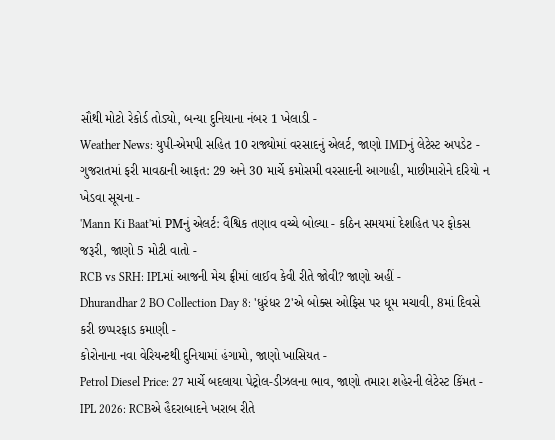સૌથી મોટો રેકોર્ડ તોડ્યો, બન્યા દુનિયાના નંબર 1 ખેલાડી -
Weather News: યુપી-એમપી સહિત 10 રાજ્યોમાં વરસાદનું એલર્ટ, જાણો IMDનું લેટેસ્ટ અપડેટ -
ગુજરાતમાં ફરી માવઠાની આફત: 29 અને 30 માર્ચે કમોસમી વરસાદની આગાહી, માછીમારોને દરિયો ન ખેડવા સૂચના -
'Mann Ki Baat'માં PMનું એલર્ટ: વૈશ્વિક તણાવ વચ્ચે બોલ્યા - કઠિન સમયમાં દેશહિત પર ફોકસ જરૂરી, જાણો 5 મોટી વાતો -
RCB vs SRH: IPLમાં આજની મેચ ફ્રીમાં લાઈવ કેવી રીતે જોવી? જાણો અહીં -
Dhurandhar 2 BO Collection Day 8: 'ધુરંધર 2'એ બોક્સ ઓફિસ પર ધૂમ મચાવી, 8માં દિવસે કરી છપ્પરફાડ કમાણી -
કોરોનાના નવા વેરિયન્ટથી દુનિયામાં હંગામો, જાણો ખાસિયત -
Petrol Diesel Price: 27 માર્ચે બદલાયા પેટ્રોલ-ડીઝલના ભાવ, જાણો તમારા શહેરની લેટેસ્ટ કિંમત -
IPL 2026: RCBએ હૈદરાબાદને ખરાબ રીતે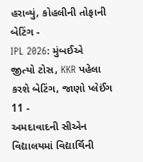હરાવ્યું, કોહલીની તોફાની બેટિંગ -
IPL 2026: મુંબઈએ જીત્યો ટોસ, KKR પહેલા કરશે બેટિંગ, જાણો પ્લેઈંગ 11 -
અમદાવાદની સીએન વિદ્યાલયમાં વિદ્યાર્થિની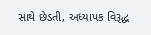સાથે છેડતી, અધ્યાપક વિરૂદ્ધ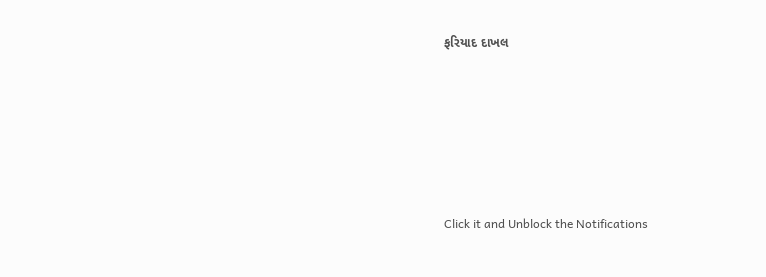ફરિયાદ દાખલ









Click it and Unblock the Notifications